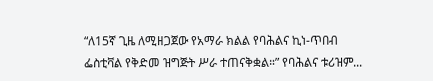“ለ15ኛ ጊዜ ለሚዘጋጀው የአማራ ክልል የባሕልና ኪነ-ጥበብ ፌስቲቫል የቅድመ ዝግጅት ሥራ ተጠናቅቋል።” የባሕልና ቱሪዝም...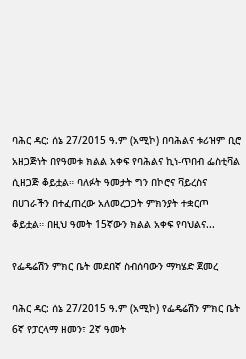ባሕር ዳር: ሰኔ 27/2015 ዓ.ም (አሚኮ) በባሕልና ቱሪዝም ቢሮ አዘጋጅነት በየዓመቱ ክልል አቀፍ የባሕልና ኪነ-ጥበብ ፌስቲቫል ሲዘጋጅ ቆይቷል። ባለፉት ዓመታት ግን በኮሮና ቫይረስና በሀገራችን በተፈጠረው አለመረጋጋት ምክንያት ተቋርጦ ቆይቷል። በዚህ ዓመት 15ኛውን ክልል አቀፍ የባህልና...

የፌዴሬሽን ምክር ቤት መደበኛ ስብሰባውን ማካሄድ ጀመረ

ባሕር ዳር: ሰኔ 27/2015 ዓ.ም (አሚኮ) የፌዴሬሽን ምክር ቤት 6ኛ የፓርላማ ዘመን፣ 2ኛ ዓመት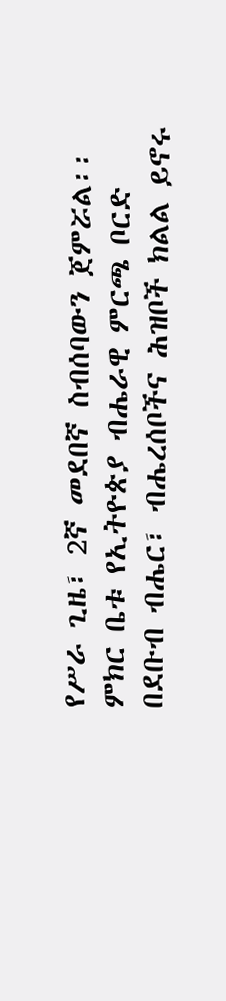የሥራ ጊዜ፣ 2ኛ መደበኛ ስብሰባውን ጀምሯል፡፡ ምክር ቤቱ የኢትዮጵያ ብሔራዊ ምርጫ ቦርድ በደቡብ ብሔር፣ ብሔረሰቦችና ሕዝቦች ክልል ይኖሩ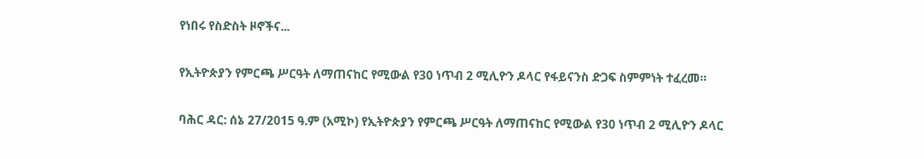የነበሩ የስድስት ዞኖችና...

የኢትዮጵያን የምርጫ ሥርዓት ለማጠናከር የሚውል የ30 ነጥብ 2 ሚሊዮን ዶላር የፋይናንስ ድጋፍ ስምምነት ተፈረመ።

ባሕር ዳር: ሰኔ 27/2015 ዓ.ም (አሚኮ) የኢትዮጵያን የምርጫ ሥርዓት ለማጠናከር የሚውል የ30 ነጥብ 2 ሚሊዮን ዶላር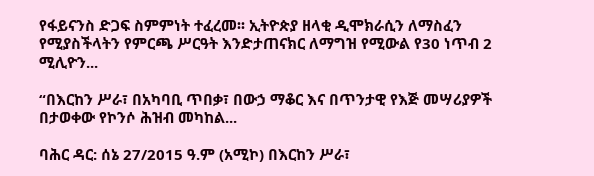የፋይናንስ ድጋፍ ስምምነት ተፈረመ፡፡ ኢትዮጵያ ዘላቂ ዲሞክራሲን ለማስፈን የሚያስችላትን የምርጫ ሥርዓት እንድታጠናክር ለማግዝ የሚውል የ30 ነጥብ 2 ሚሊዮን...

“በእርከን ሥራ፣ በአካባቢ ጥበቃ፣ በውኃ ማቆር እና በጥንታዊ የእጅ መሣሪያዎች በታወቀው የኮንሶ ሕዝብ መካከል...

ባሕር ዳር: ሰኔ 27/2015 ዓ.ም (አሚኮ) በእርከን ሥራ፣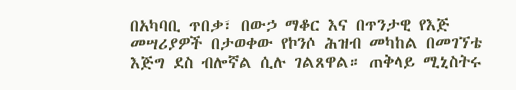በአካባቢ ጥበቃ፣ በውኃ ማቆር እና በጥንታዊ የእጅ መሣሪያዎች በታወቀው የኮንሶ ሕዝብ መካከል በመገኘቴ እጅግ ደስ ብሎኛል ሲሉ ገልጸዋል። ጠቅላይ ሚኒስትሩ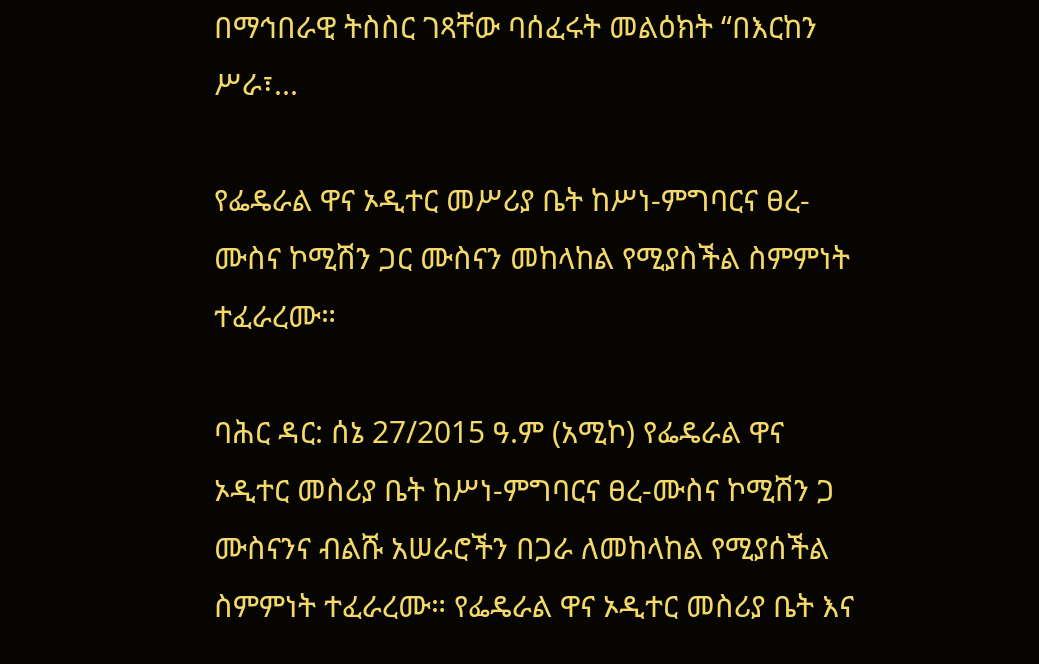በማኅበራዊ ትስስር ገጻቸው ባሰፈሩት መልዕክት “በእርከን ሥራ፣...

የፌዴራል ዋና ኦዲተር መሥሪያ ቤት ከሥነ-ምግባርና ፀረ-ሙስና ኮሚሽን ጋር ሙስናን መከላከል የሚያስችል ስምምነት ተፈራረሙ።

ባሕር ዳር: ሰኔ 27/2015 ዓ.ም (አሚኮ) የፌዴራል ዋና ኦዲተር መስሪያ ቤት ከሥነ-ምግባርና ፀረ-ሙስና ኮሚሽን ጋ ሙስናንና ብልሹ አሠራሮችን በጋራ ለመከላከል የሚያሰችል ስምምነት ተፈራረሙ። የፌዴራል ዋና ኦዲተር መስሪያ ቤት እና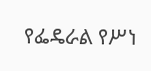የፌዴራል የሥነ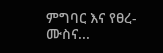ምግባር እና የፀረ-ሙስና...